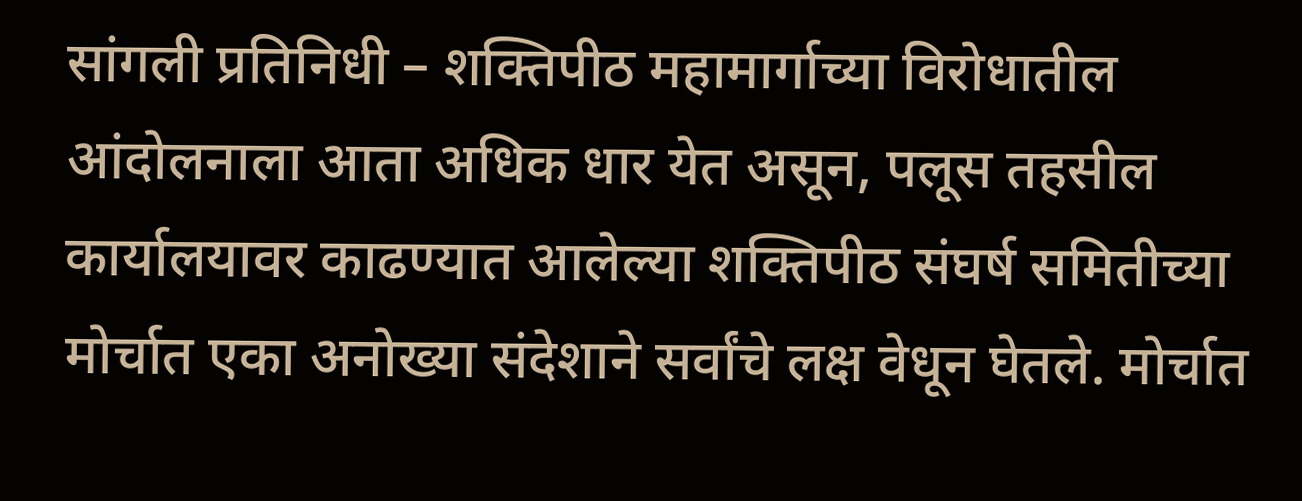सांगली प्रतिनिधी – शक्तिपीठ महामार्गाच्या विरोधातील आंदोलनाला आता अधिक धार येत असून, पलूस तहसील कार्यालयावर काढण्यात आलेल्या शक्तिपीठ संघर्ष समितीच्या मोर्चात एका अनोख्या संदेशाने सर्वांचे लक्ष वेधून घेतले. मोर्चात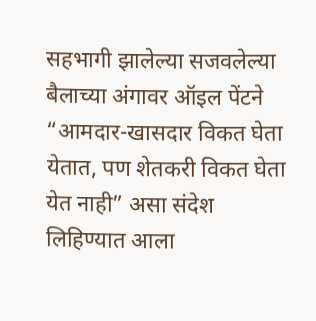सहभागी झालेल्या सजवलेल्या बैलाच्या अंगावर ऑइल पेंटने “आमदार-खासदार विकत घेता येतात, पण शेतकरी विकत घेता येत नाही” असा संदेश लिहिण्यात आला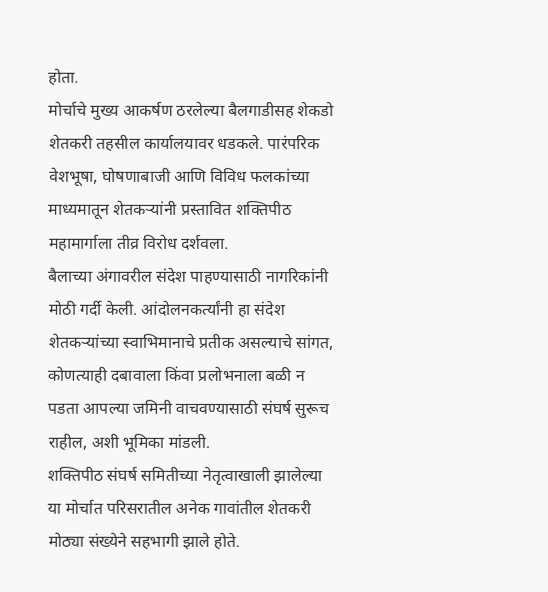होता.
मोर्चाचे मुख्य आकर्षण ठरलेल्या बैलगाडीसह शेकडो शेतकरी तहसील कार्यालयावर धडकले. पारंपरिक वेशभूषा, घोषणाबाजी आणि विविध फलकांच्या माध्यमातून शेतकऱ्यांनी प्रस्तावित शक्तिपीठ महामार्गाला तीव्र विरोध दर्शवला.
बैलाच्या अंगावरील संदेश पाहण्यासाठी नागरिकांनी मोठी गर्दी केली. आंदोलनकर्त्यांनी हा संदेश शेतकऱ्यांच्या स्वाभिमानाचे प्रतीक असल्याचे सांगत, कोणत्याही दबावाला किंवा प्रलोभनाला बळी न पडता आपल्या जमिनी वाचवण्यासाठी संघर्ष सुरूच राहील, अशी भूमिका मांडली.
शक्तिपीठ संघर्ष समितीच्या नेतृत्वाखाली झालेल्या या मोर्चात परिसरातील अनेक गावांतील शेतकरी मोठ्या संख्येने सहभागी झाले होते.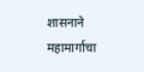शासनाने महामार्गाचा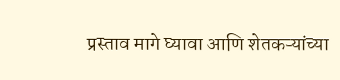प्रस्ताव मागे घ्यावा आणि शेतकऱ्यांच्या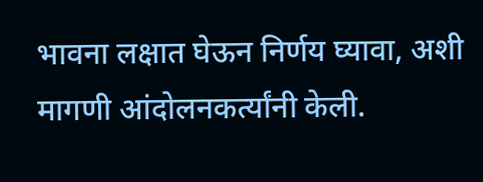भावना लक्षात घेऊन निर्णय घ्यावा, अशी मागणी आंदोलनकर्त्यांनी केली.